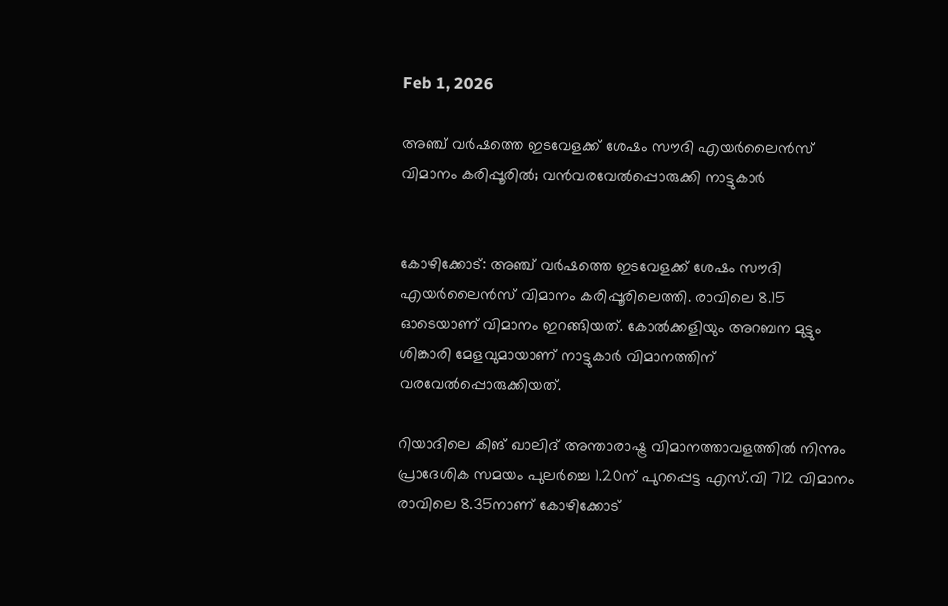Feb 1, 2026

അഞ്ച് വർഷത്തെ ഇടവേളക്ക് ശേഷം സൗദി എയർലൈൻസ് വിമാനം കരിപ്പൂരിൽ; വൻവരവേൽപ്പൊരുക്കി നാട്ടുകാർ


കോഴിക്കോട്: അഞ്ച് വർഷത്തെ ഇടവേളക്ക് ശേഷം സൗദി എയർലൈൻസ് വിമാനം കരിപ്പൂരിലെത്തി. രാവിലെ 8.15 ഓടെയാണ് വിമാനം ഇറങ്ങിയത്. കോൽക്കളിയും അറബന മുട്ടും ശിങ്കാരി മേളവുമായാണ് നാട്ടുകാർ വിമാനത്തിന് വരവേൽപ്പൊരുക്കിയത്.

റിയാദിലെ കിങ് ഖാലിദ് അന്താരാഷ്ട്ര വിമാനത്താവളത്തിൽ നിന്നും പ്രാദേശിക സമയം പുലർച്ചെ 1.20ന് പുറപ്പെട്ട എസ്‌.വി 712 വിമാനം രാവിലെ 8.35നാണ് കോഴിക്കോട്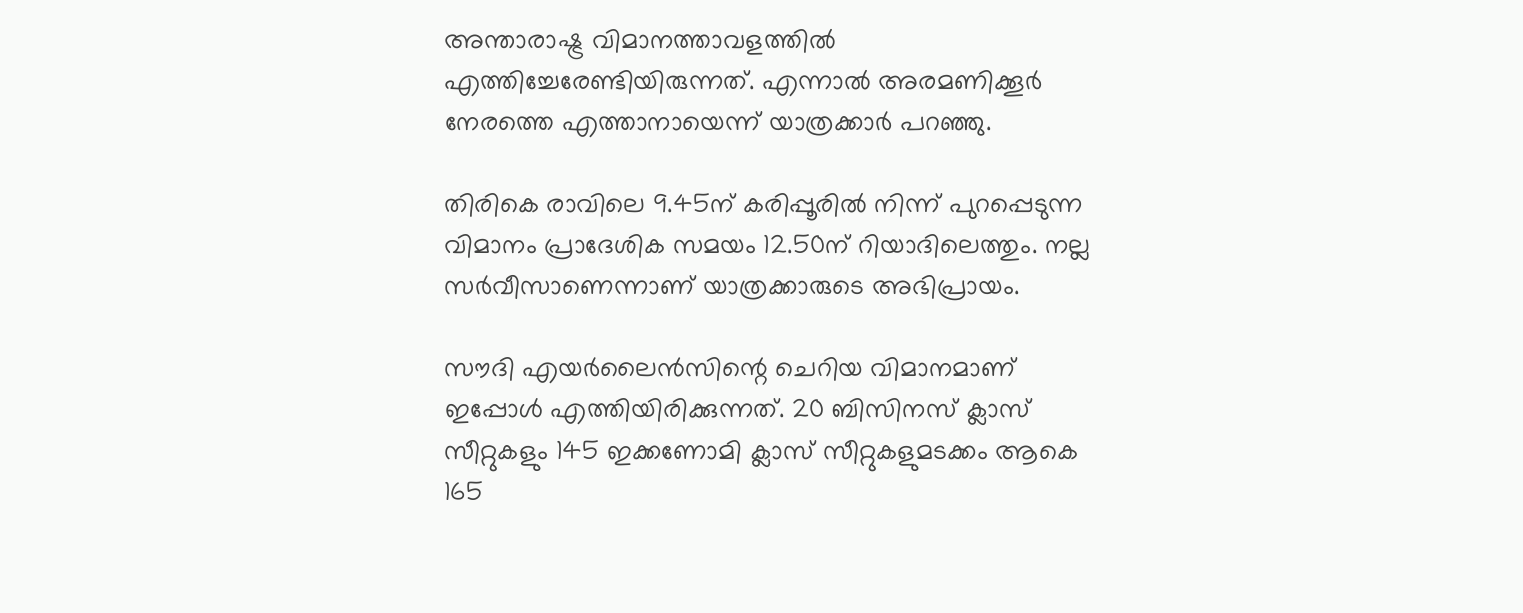അന്താരാഷ്ട്ര വിമാനത്താവളത്തിൽ എത്തിച്ചേരേണ്ടിയിരുന്നത്. എന്നാൽ അരമണിക്കൂർ നേരത്തെ എത്താനായെന്ന് യാത്രക്കാർ പറഞ്ഞു.

തിരികെ രാവിലെ 9.45ന് കരിപ്പൂരിൽ നിന്ന് പുറപ്പെടുന്ന വിമാനം പ്രാദേശിക സമയം 12.50ന് റിയാദിലെത്തും. നല്ല സർവീസാണെന്നാണ് യാത്രക്കാരുടെ അഭിപ്രായം.

സൗദി എയർലൈൻസിന്റെ ചെറിയ വിമാനമാണ് ഇപ്പോൾ എത്തിയിരിക്കുന്നത്. 20 ബിസിനസ് ക്ലാസ് സീറ്റുകളും 145 ഇക്കണോമി ക്ലാസ് സീറ്റുകളുമടക്കം ആകെ 165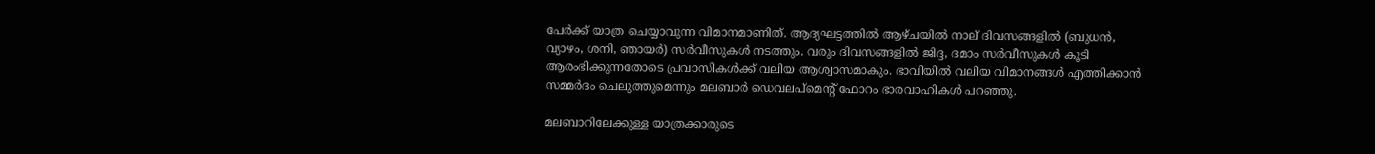പേർക്ക് യാത്ര ചെയ്യാവുന്ന വിമാനമാണിത്. ആദ്യഘട്ടത്തിൽ ആഴ്ചയിൽ നാല് ദിവസങ്ങളിൽ (ബുധൻ, വ്യാഴം, ശനി, ഞായർ) സർവീസുകൾ നടത്തും. വരും ദിവസങ്ങളിൽ ജിദ്ദ, ദമാം സർവീസുകൾ കൂടി ആരംഭിക്കുന്നതോടെ പ്രവാസികൾക്ക് വലിയ ആശ്വാസമാകും. ഭാവിയിൽ വലിയ വിമാനങ്ങൾ എത്തിക്കാൻ സമ്മർദം ചെലുത്തുമെന്നും മലബാർ ഡെവലപ്‌മെന്റ് ഫോറം ഭാരവാഹികൾ പറഞ്ഞു.

മലബാറിലേക്കുള്ള യാത്രക്കാരുടെ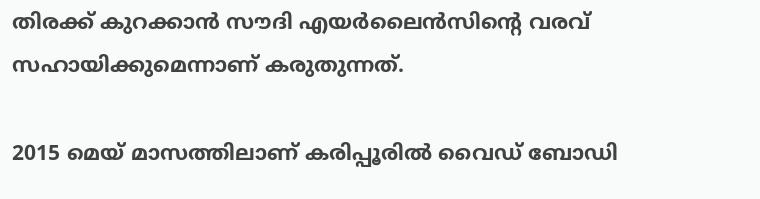തിരക്ക് കുറക്കാൻ സൗദി എയർലൈൻസിന്റെ വരവ് സഹായിക്കുമെന്നാണ് കരുതുന്നത്.

2015 മെയ് മാസത്തിലാണ് കരിപ്പൂരിൽ വൈഡ് ബോഡി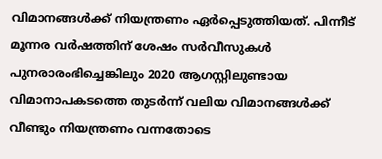വിമാനങ്ങൾക്ക് നിയന്ത്രണം ഏർപ്പെടുത്തിയത്. പിന്നീട് മൂന്നര വർഷത്തിന് ശേഷം സർവീസുകൾ പുനരാരംഭിച്ചെങ്കിലും 2020 ആഗസ്റ്റിലുണ്ടായ വിമാനാപകടത്തെ തുടർന്ന് വലിയ വിമാനങ്ങൾക്ക് വീണ്ടും നിയന്ത്രണം വന്നതോടെ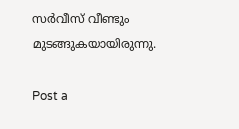സർവീസ് വീണ്ടും മുടങ്ങുകയായിരുന്നു.

Post a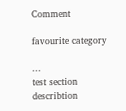Comment

favourite category

...
test section describtion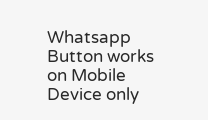Whatsapp Button works on Mobile Device only